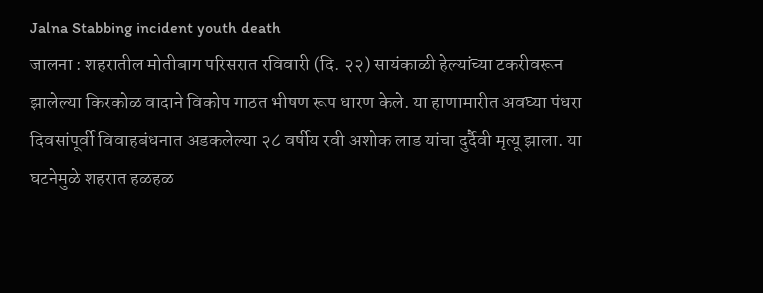Jalna Stabbing incident youth death
जालना : शहरातील मोतीबाग परिसरात रविवारी (दि. २२) सायंकाळी हेल्यांच्या टकरीवरून झालेल्या किरकोळ वादाने विकोप गाठत भीषण रूप धारण केले. या हाणामारीत अवघ्या पंधरा दिवसांपूर्वी विवाहबंधनात अडकलेल्या २८ वर्षीय रवी अशोक लाड यांचा दुर्दैवी मृत्यू झाला. या घटनेमुळे शहरात हळहळ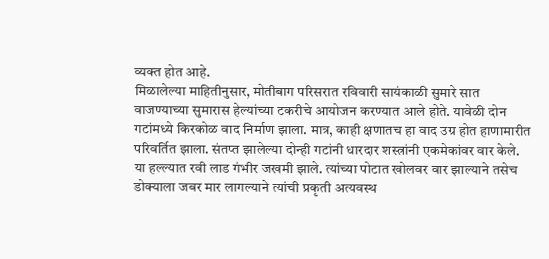व्यक्त होत आहे.
मिळालेल्या माहितीनुसार, मोतीबाग परिसरात रविवारी सायंकाळी सुमारे सात वाजण्याच्या सुमारास हेल्यांच्या टकरीचे आयोजन करण्यात आले होते. यावेळी दोन गटांमध्ये किरकोळ वाद निर्माण झाला. मात्र, काही क्षणातच हा वाद उग्र होत हाणामारीत परिवर्तित झाला. संतप्त झालेल्या दोन्ही गटांनी धारदार शस्त्रांनी एकमेकांवर वार केले.
या हल्ल्यात रवी लाड गंभीर जखमी झाले. त्यांच्या पोटात खोलवर वार झाल्याने तसेच डोक्याला जबर मार लागल्याने त्यांची प्रकृती अत्यवस्थ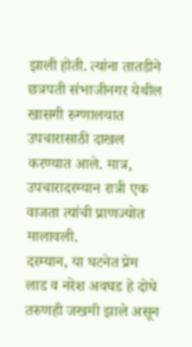झाली होती. त्यांना तातडीने छत्रपती संभाजीनगर येथील खासगी रुग्णालयात उपचारासाठी दाखल करण्यात आले. मात्र, उपचारादरम्यान रात्री एक वाजता त्यांची प्राणज्योत मालावली.
दरम्यान, या घटनेत प्रेम लाड व नरेश अवघड हे दोघे तरुणही जखमी झाले असून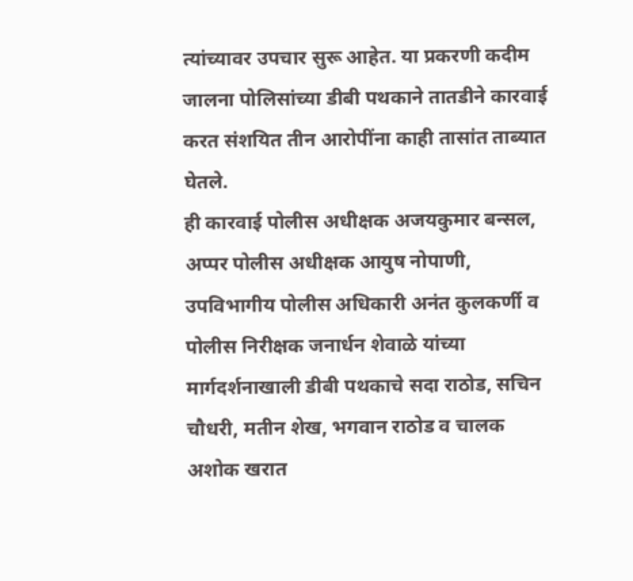त्यांच्यावर उपचार सुरू आहेत. या प्रकरणी कदीम जालना पोलिसांच्या डीबी पथकाने तातडीने कारवाई करत संशयित तीन आरोपींना काही तासांत ताब्यात घेतले.
ही कारवाई पोलीस अधीक्षक अजयकुमार बन्सल, अप्पर पोलीस अधीक्षक आयुष नोपाणी, उपविभागीय पोलीस अधिकारी अनंत कुलकर्णी व पोलीस निरीक्षक जनार्धन शेवाळे यांच्या मार्गदर्शनाखाली डीबी पथकाचे सदा राठोड, सचिन चौधरी, मतीन शेख, भगवान राठोड व चालक अशोक खरात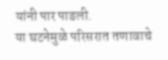यांनी पार पाडली.
या घटनेमुळे परिसरात तणावाचे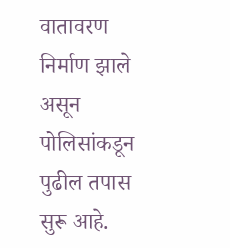वातावरण निर्माण झाले असून पोलिसांकडून पुढील तपास सुरू आहे.